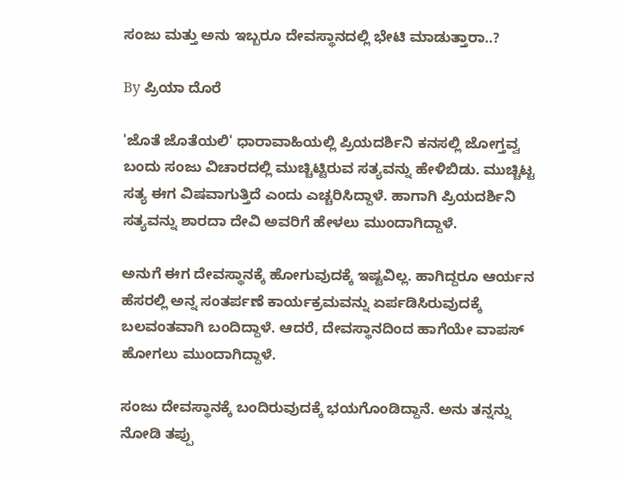ಸಂಜು ಮತ್ತು ಅನು ಇಬ್ಬರೂ ದೇವಸ್ಥಾನದಲ್ಲಿ ಭೇಟಿ ಮಾಡುತ್ತಾರಾ..?

By ಪ್ರಿಯಾ ದೊರೆ

'ಜೊತೆ ಜೊತೆಯಲಿ' ಧಾರಾವಾಹಿಯಲ್ಲಿ ಪ್ರಿಯದರ್ಶಿನಿ ಕನಸಲ್ಲಿ ಜೋಗ್ತವ್ವ ಬಂದು ಸಂಜು ವಿಚಾರದಲ್ಲಿ ಮುಚ್ಚಿಟ್ಟಿರುವ ಸತ್ಯವನ್ನು ಹೇಳಿಬಿಡು. ಮುಚ್ಚಿಟ್ಟ ಸತ್ಯ ಈಗ ವಿಷವಾಗುತ್ತಿದೆ ಎಂದು ಎಚ್ಚರಿಸಿದ್ದಾಳೆ. ಹಾಗಾಗಿ ಪ್ರಿಯದರ್ಶಿನಿ ಸತ್ಯವನ್ನು ಶಾರದಾ ದೇವಿ ಅವರಿಗೆ ಹೇಳಲು ಮುಂದಾಗಿದ್ದಾಳೆ.

ಅನುಗೆ ಈಗ ದೇವಸ್ಥಾನಕ್ಕೆ ಹೋಗುವುದಕ್ಕೆ ಇಷ್ಟವಿಲ್ಲ. ಹಾಗಿದ್ದರೂ ಆರ್ಯನ ಹೆಸರಲ್ಲಿ ಅನ್ನ ಸಂತರ್ಪಣೆ ಕಾರ್ಯಕ್ರಮವನ್ನು ಏರ್ಪಡಿಸಿರುವುದಕ್ಕೆ ಬಲವಂತವಾಗಿ ಬಂದಿದ್ದಾಳೆ. ಆದರೆ, ದೇವಸ್ಥಾನದಿಂದ ಹಾಗೆಯೇ ವಾಪಸ್ ಹೋಗಲು ಮುಂದಾಗಿದ್ದಾಳೆ.

ಸಂಜು ದೇವಸ್ಥಾನಕ್ಕೆ ಬಂದಿರುವುದಕ್ಕೆ ಭಯಗೊಂಡಿದ್ದಾನೆ. ಅನು ತನ್ನನ್ನು ನೋಡಿ ತಪ್ಪು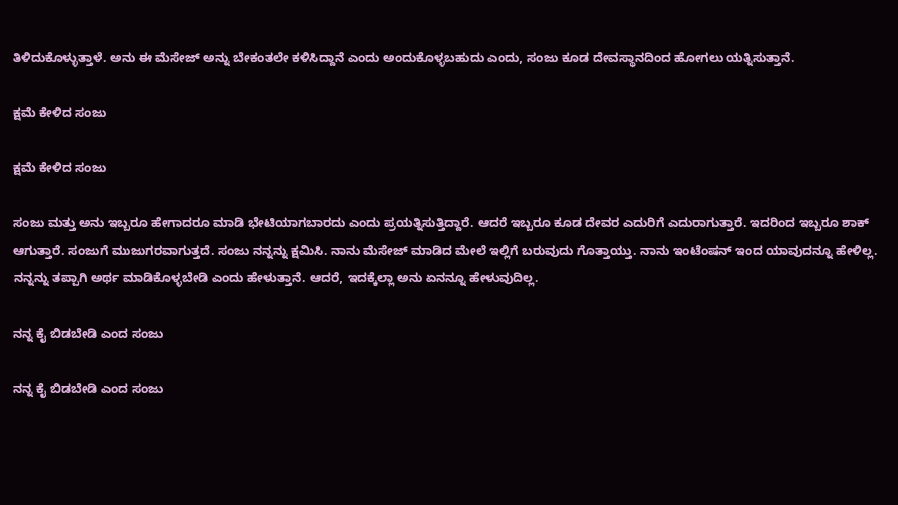ತಿಳಿದುಕೊಳ್ಳುತ್ತಾಳೆ. ಅನು ಈ ಮೆಸೇಜ್ ಅನ್ನು ಬೇಕಂತಲೇ ಕಳಿಸಿದ್ದಾನೆ ಎಂದು ಅಂದುಕೊಳ್ಳಬಹುದು ಎಂದು, ಸಂಜು ಕೂಡ ದೇವಸ್ಥಾನದಿಂದ ಹೋಗಲು ಯತ್ನಿಸುತ್ತಾನೆ.

ಕ್ಷಮೆ ಕೇಳಿದ ಸಂಜು

ಕ್ಷಮೆ ಕೇಳಿದ ಸಂಜು

ಸಂಜು ಮತ್ತು ಅನು ಇಬ್ಬರೂ ಹೇಗಾದರೂ ಮಾಡಿ ಭೇಟಿಯಾಗಬಾರದು ಎಂದು ಪ್ರಯತ್ನಿಸುತ್ತಿದ್ದಾರೆ. ಆದರೆ ಇಬ್ಬರೂ ಕೂಡ ದೇವರ ಎದುರಿಗೆ ಎದುರಾಗುತ್ತಾರೆ. ಇದರಿಂದ ಇಬ್ಬರೂ ಶಾಕ್ ಆಗುತ್ತಾರೆ. ಸಂಜುಗೆ ಮುಜುಗರವಾಗುತ್ತದೆ. ಸಂಜು ನನ್ನನ್ನು ಕ್ಷಮಿಸಿ. ನಾನು ಮೆಸೇಜ್ ಮಾಡಿದ ಮೇಲೆ ಇಲ್ಲಿಗೆ ಬರುವುದು ಗೊತ್ತಾಯ್ತು. ನಾನು ಇಂಟೆಂಷನ್ ಇಂದ ಯಾವುದನ್ನೂ ಹೇಳಿಲ್ಲ. ನನ್ನನ್ನು ತಪ್ಪಾಗಿ ಅರ್ಥ ಮಾಡಿಕೊಳ್ಳಬೇಡಿ ಎಂದು ಹೇಳುತ್ತಾನೆ. ಆದರೆ, ಇದಕ್ಕೆಲ್ಲಾ ಅನು ಏನನ್ನೂ ಹೇಳುವುದಿಲ್ಲ.

ನನ್ನ ಕೈ ಬಿಡಬೇಡಿ ಎಂದ ಸಂಜು

ನನ್ನ ಕೈ ಬಿಡಬೇಡಿ ಎಂದ ಸಂಜು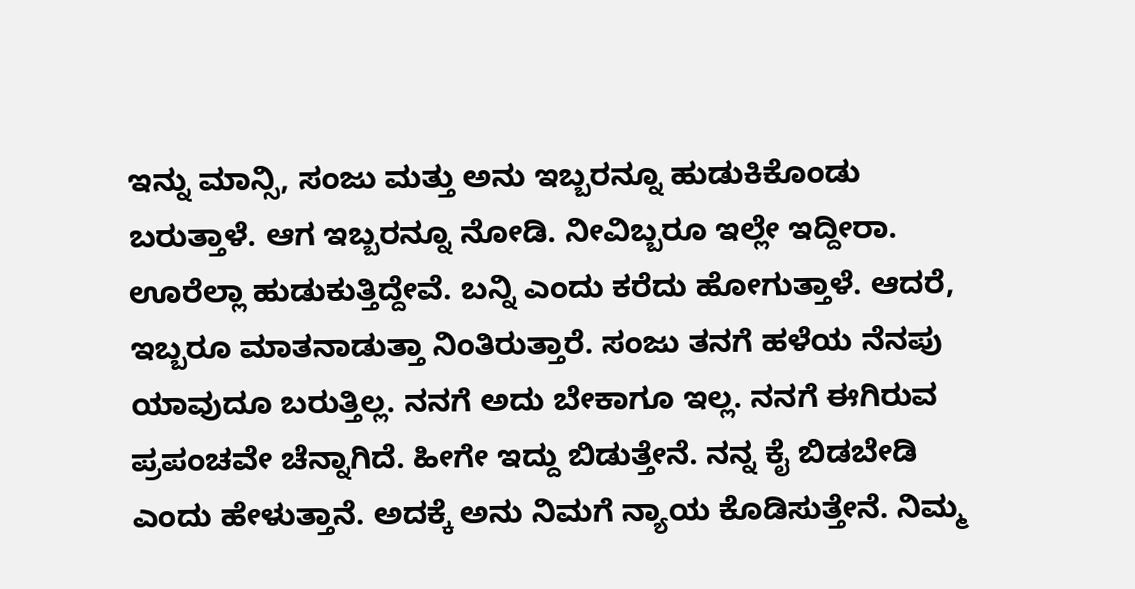ಇನ್ನು ಮಾನ್ಸಿ, ಸಂಜು ಮತ್ತು ಅನು ಇಬ್ಬರನ್ನೂ ಹುಡುಕಿಕೊಂಡು ಬರುತ್ತಾಳೆ. ಆಗ ಇಬ್ಬರನ್ನೂ ನೋಡಿ. ನೀವಿಬ್ಬರೂ ಇಲ್ಲೇ ಇದ್ದೀರಾ. ಊರೆಲ್ಲಾ ಹುಡುಕುತ್ತಿದ್ದೇವೆ. ಬನ್ನಿ ಎಂದು ಕರೆದು ಹೋಗುತ್ತಾಳೆ. ಆದರೆ, ಇಬ್ಬರೂ ಮಾತನಾಡುತ್ತಾ ನಿಂತಿರುತ್ತಾರೆ. ಸಂಜು ತನಗೆ ಹಳೆಯ ನೆನಪು ಯಾವುದೂ ಬರುತ್ತಿಲ್ಲ. ನನಗೆ ಅದು ಬೇಕಾಗೂ ಇಲ್ಲ. ನನಗೆ ಈಗಿರುವ ಪ್ರಪಂಚವೇ ಚೆನ್ನಾಗಿದೆ. ಹೀಗೇ ಇದ್ದು ಬಿಡುತ್ತೇನೆ. ನನ್ನ ಕೈ ಬಿಡಬೇಡಿ ಎಂದು ಹೇಳುತ್ತಾನೆ. ಅದಕ್ಕೆ ಅನು ನಿಮಗೆ ನ್ಯಾಯ ಕೊಡಿಸುತ್ತೇನೆ. ನಿಮ್ಮ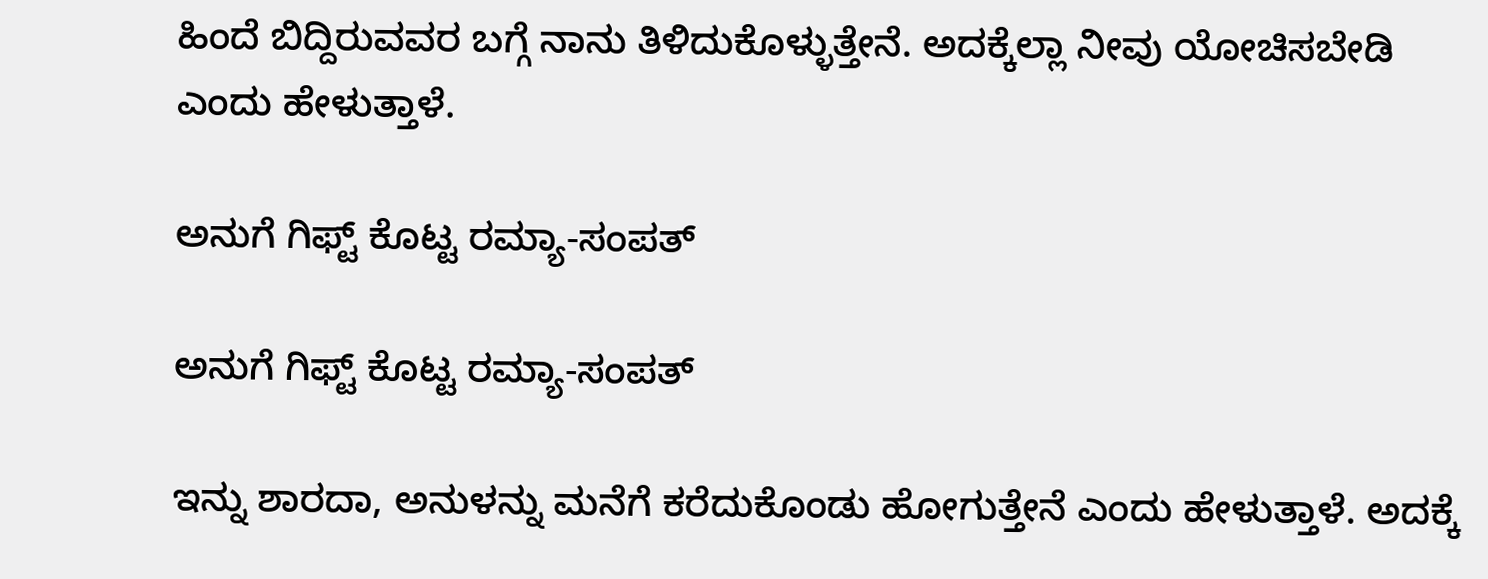ಹಿಂದೆ ಬಿದ್ದಿರುವವರ ಬಗ್ಗೆ ನಾನು ತಿಳಿದುಕೊಳ್ಳುತ್ತೇನೆ. ಅದಕ್ಕೆಲ್ಲಾ ನೀವು ಯೋಚಿಸಬೇಡಿ ಎಂದು ಹೇಳುತ್ತಾಳೆ.

ಅನುಗೆ ಗಿಫ್ಟ್ ಕೊಟ್ಟ ರಮ್ಯಾ-ಸಂಪತ್

ಅನುಗೆ ಗಿಫ್ಟ್ ಕೊಟ್ಟ ರಮ್ಯಾ-ಸಂಪತ್

ಇನ್ನು ಶಾರದಾ, ಅನುಳನ್ನು ಮನೆಗೆ ಕರೆದುಕೊಂಡು ಹೋಗುತ್ತೇನೆ ಎಂದು ಹೇಳುತ್ತಾಳೆ. ಅದಕ್ಕೆ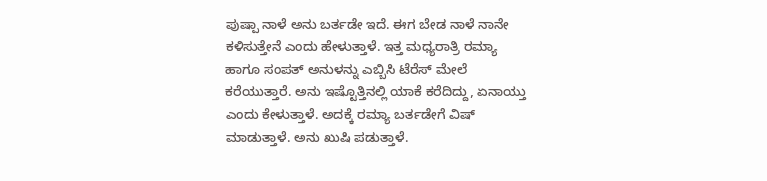ಪುಷ್ಪಾ ನಾಳೆ ಅನು ಬರ್ತಡೇ ಇದೆ. ಈಗ ಬೇಡ ನಾಳೆ ನಾನೇ ಕಳಿಸುತ್ತೇನೆ ಎಂದು ಹೇಳುತ್ತಾಳೆ. ಇತ್ತ ಮಧ್ಯರಾತ್ರಿ ರಮ್ಯಾ ಹಾಗೂ ಸಂಪತ್ ಅನುಳನ್ನು ಎಬ್ಬಿಸಿ ಟೆರೆಸ್ ಮೇಲೆ ಕರೆಯುತ್ತಾರೆ. ಅನು ಇಷ್ಟೊತ್ತಿನಲ್ಲಿ ಯಾಕೆ ಕರೆದಿದ್ದು, ಏನಾಯ್ತು ಎಂದು ಕೇಳುತ್ತಾಳೆ. ಅದಕ್ಕೆ ರಮ್ಯಾ ಬರ್ತಡೇಗೆ ವಿಷ್ ಮಾಡುತ್ತಾಳೆ. ಅನು ಖುಷಿ ಪಡುತ್ತಾಳೆ.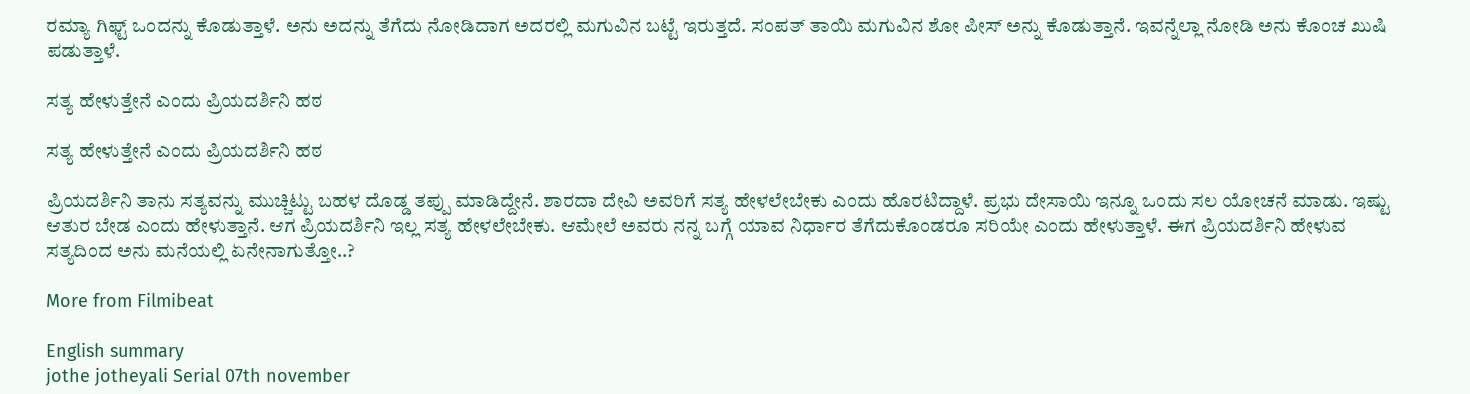ರಮ್ಯಾ ಗಿಫ್ಟ್ ಒಂದನ್ನು ಕೊಡುತ್ತಾಳೆ. ಅನು ಅದನ್ನು ತೆಗೆದು ನೋಡಿದಾಗ ಅದರಲ್ಲಿ ಮಗುವಿನ ಬಟ್ಟೆ ಇರುತ್ತದೆ. ಸಂಪತ್ ತಾಯಿ ಮಗುವಿನ ಶೋ ಪೀಸ್ ಅನ್ನು ಕೊಡುತ್ತಾನೆ. ಇವನ್ನೆಲ್ಲಾ ನೋಡಿ ಅನು ಕೊಂಚ ಖುಷಿ ಪಡುತ್ತಾಳೆ.

ಸತ್ಯ ಹೇಳುತ್ತೇನೆ ಎಂದು ಪ್ರಿಯದರ್ಶಿನಿ ಹಠ

ಸತ್ಯ ಹೇಳುತ್ತೇನೆ ಎಂದು ಪ್ರಿಯದರ್ಶಿನಿ ಹಠ

ಪ್ರಿಯದರ್ಶಿನಿ ತಾನು ಸತ್ಯವನ್ನು ಮುಚ್ಚಿಟ್ಟು ಬಹಳ ದೊಡ್ಡ ತಪ್ಪು ಮಾಡಿದ್ದೇನೆ. ಶಾರದಾ ದೇವಿ ಅವರಿಗೆ ಸತ್ಯ ಹೇಳಲೇಬೇಕು ಎಂದು ಹೊರಟಿದ್ದಾಳೆ. ಪ್ರಭು ದೇಸಾಯಿ ಇನ್ನೂ ಒಂದು ಸಲ ಯೋಚನೆ ಮಾಡು. ಇಷ್ಟು ಆತುರ ಬೇಡ ಎಂದು ಹೇಳುತ್ತಾನೆ. ಆಗ ಪ್ರಿಯದರ್ಶಿನಿ ಇಲ್ಲ ಸತ್ಯ ಹೇಳಲೇಬೇಕು. ಆಮೇಲೆ ಅವರು ನನ್ನ ಬಗ್ಗೆ ಯಾವ ನಿರ್ಧಾರ ತೆಗೆದುಕೊಂಡರೂ ಸರಿಯೇ ಎಂದು ಹೇಳುತ್ತಾಳೆ. ಈಗ ಪ್ರಿಯದರ್ಶಿನಿ ಹೇಳುವ ಸತ್ಯದಿಂದ ಅನು ಮನೆಯಲ್ಲಿ ಏನೇನಾಗುತ್ತೋ..?

More from Filmibeat

English summary
jothe jotheyali Serial 07th november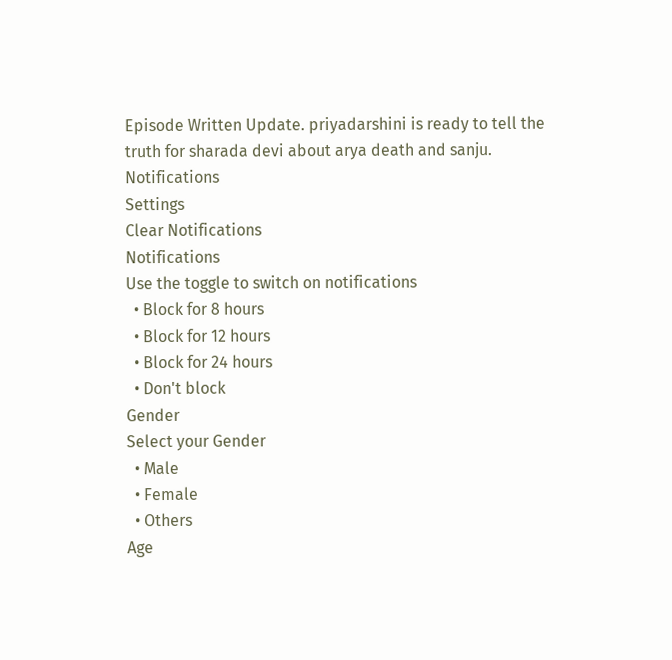Episode Written Update. priyadarshini is ready to tell the truth for sharada devi about arya death and sanju.
Notifications
Settings
Clear Notifications
Notifications
Use the toggle to switch on notifications
  • Block for 8 hours
  • Block for 12 hours
  • Block for 24 hours
  • Don't block
Gender
Select your Gender
  • Male
  • Female
  • Others
Age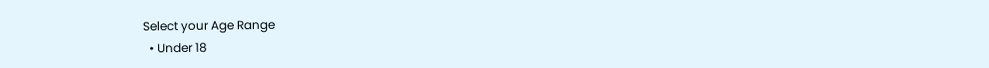Select your Age Range
  • Under 18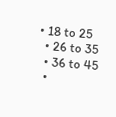• 18 to 25
  • 26 to 35
  • 36 to 45
  •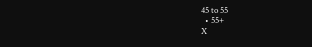45 to 55
  • 55+
X